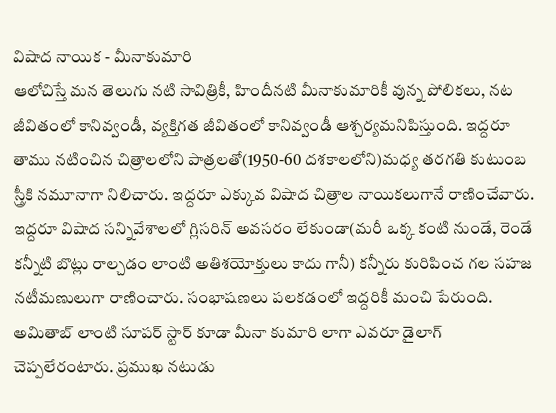విషాద నాయిక - మీనాకుమారి
ఆలోచిస్తే మన తెలుగు నటి సావిత్రికీ, హిందీనటి మీనాకుమారికీ వున్న పోలికలు, నట జీవితంలో కానివ్వండీ, వ్యక్తిగత జీవితంలో కానివ్వండీ ఆశ్చర్యమనిపిస్తుంది. ఇద్దరూ తాము నటించిన చిత్రాలలోని పాత్రలతో(1950-60 దశకాలలోని)మధ్య తరగతి కుటుంబ స్త్రీకి నమూనాగా నిలిచారు. ఇద్దరూ ఎక్కువ విషాద చిత్రాల నాయికలుగానే రాణించేవారు. ఇద్దరూ విషాద సన్నివేశాలలో గ్లిసరిన్ అవసరం లేకుండా(మరీ ఒక్క కంటి నుండే, రెండే కన్నీటి బొట్లు రాల్చడం లాంటి అతిశయోక్తులు కాదు గానీ) కన్నీరు కురిపించ గల సహజ నటీమణులుగా రాణించారు. సంభాషణలు పలకడంలో ఇద్దరికీ మంచి పేరుంది. అమితాబ్ లాంటి సూపర్ స్టార్ కూడా మీనా కుమారి లాగా ఎవరూ డైలాగ్ చెప్పలేరంటారు. ప్రముఖ నటుడు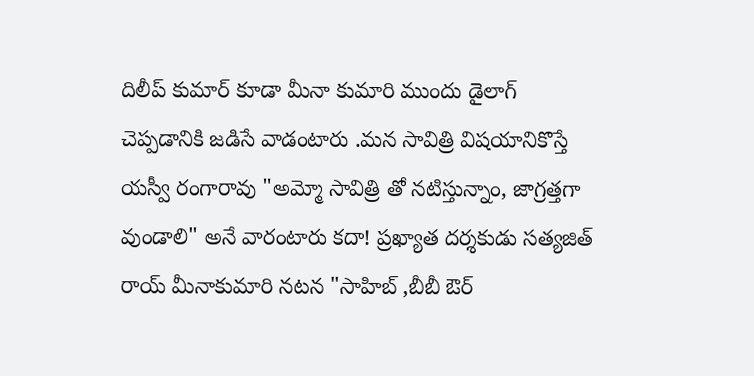దిలీప్ కుమార్ కూడా మీనా కుమారి ముందు డైలాగ్ చెప్పడానికి జడిసే వాడంటారు .మన సావిత్రి విషయానికొస్తే యస్వీ రంగారావు "అమ్మో సావిత్రి తో నటిస్తున్నాం, జాగ్రత్తగా వుండాలి" అనే వారంటారు కదా! ప్రఖ్యాత దర్శకుడు సత్యజిత్ రాయ్ మీనాకుమారి నటన "సాహిబ్ ,బీబీ ఔర్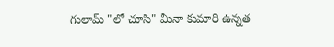గులామ్ "లో చూసి" మీనా కుమారి ఉన్నత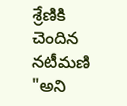శ్రేణికి చెందిన నటీమణి "అని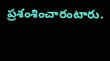ప్రశంశించారంటారు.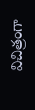విచిత్రంగా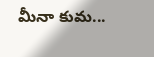మీనా కుమ...